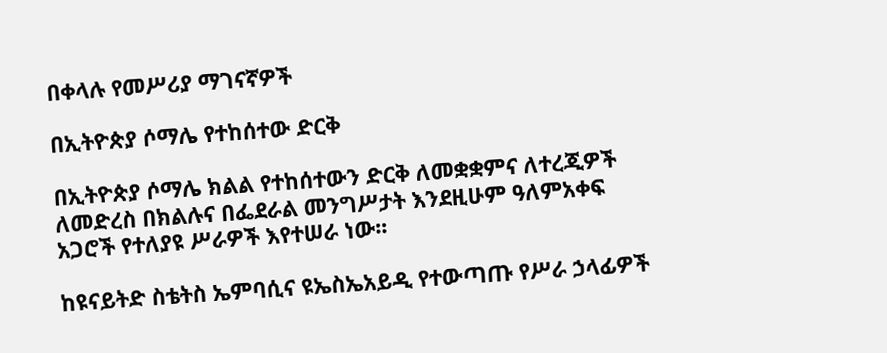በቀላሉ የመሥሪያ ማገናኛዎች

በኢትዮጵያ ሶማሌ የተከሰተው ድርቅ

በኢትዮጵያ ሶማሌ ክልል የተከሰተውን ድርቅ ለመቋቋምና ለተረጂዎች ለመድረስ በክልሉና በፌደራል መንግሥታት እንደዚሁም ዓለምአቀፍ አጋሮች የተለያዩ ሥራዎች እየተሠራ ነው፡፡

ከዩናይትድ ስቴትስ ኤምባሲና ዩኤስኤአይዲ የተውጣጡ የሥራ ኃላፊዎች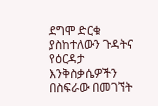ደግሞ ድርቁ ያስከተለውን ጉዳትና የዕርዳታ እንቅስቃሴዎችን በስፍራው በመገኘት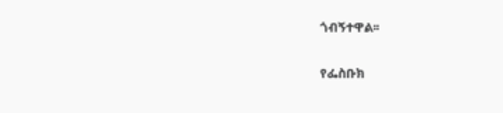ጎብኝተዋል፡፡

የፌስቡክ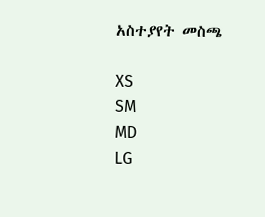አስተያየት መስጫ

XS
SM
MD
LG